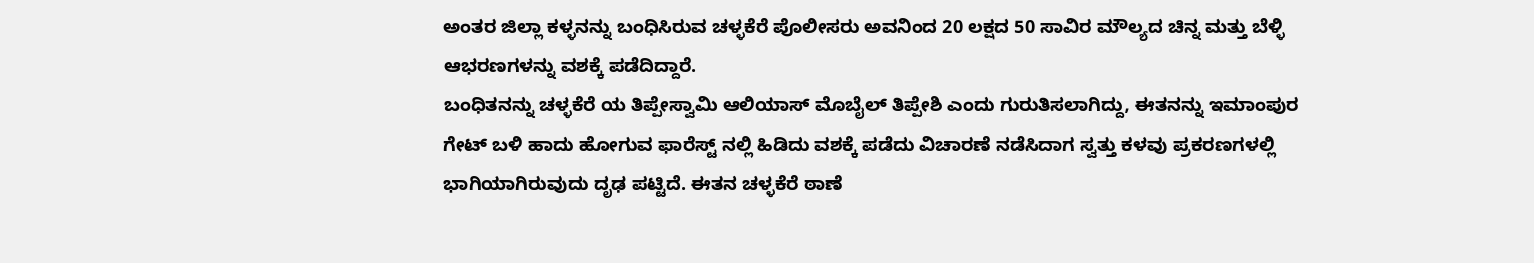ಅಂತರ ಜಿಲ್ಲಾ ಕಳ್ಳನನ್ನು ಬಂಧಿಸಿರುವ ಚಳ್ಳಕೆರೆ ಪೊಲೀಸರು ಅವನಿಂದ 20 ಲಕ್ಷದ 50 ಸಾವಿರ ಮೌಲ್ಯದ ಚಿನ್ನ ಮತ್ತು ಬೆಳ್ಳಿ ಆಭರಣಗಳನ್ನು ವಶಕ್ಕೆ ಪಡೆದಿದ್ದಾರೆ.
ಬಂಧಿತನನ್ನು ಚಳ್ಳಕೆರೆ ಯ ತಿಪ್ಪೇಸ್ವಾಮಿ ಆಲಿಯಾಸ್ ಮೊಬೈಲ್ ತಿಪ್ಪೇಶಿ ಎಂದು ಗುರುತಿಸಲಾಗಿದ್ದು, ಈತನನ್ನು ಇಮಾಂಪುರ ಗೇಟ್ ಬಳಿ ಹಾದು ಹೋಗುವ ಫಾರೆಸ್ಟ್ ನಲ್ಲಿ ಹಿಡಿದು ವಶಕ್ಕೆ ಪಡೆದು ವಿಚಾರಣೆ ನಡೆಸಿದಾಗ ಸ್ವತ್ತು ಕಳವು ಪ್ರಕರಣಗಳಲ್ಲಿ ಭಾಗಿಯಾಗಿರುವುದು ದೃಢ ಪಟ್ಟಿದೆ. ಈತನ ಚಳ್ಳಕೆರೆ ಠಾಣೆ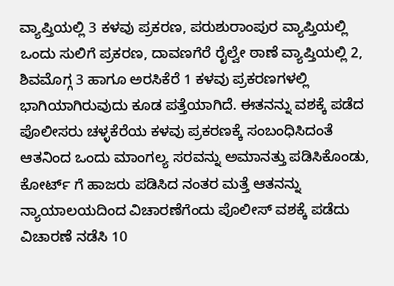ವ್ಯಾಪ್ತಿಯಲ್ಲಿ 3 ಕಳವು ಪ್ರಕರಣ, ಪರುಶುರಾಂಪುರ ವ್ಯಾಪ್ತಿಯಲ್ಲಿ ಒಂದು ಸುಲಿಗೆ ಪ್ರಕರಣ, ದಾವಣಗೆರೆ ರೈಲ್ವೇ ಠಾಣೆ ವ್ಯಾಪ್ತಿಯಲ್ಲಿ 2, ಶಿವಮೊಗ್ಗ 3 ಹಾಗೂ ಅರಸಿಕೆರೆ 1 ಕಳವು ಪ್ರಕರಣಗಳಲ್ಲಿ ಭಾಗಿಯಾಗಿರುವುದು ಕೂಡ ಪತ್ತೆಯಾಗಿದೆ. ಈತನನ್ನು ವಶಕ್ಕೆ ಪಡೆದ ಪೊಲೀಸರು ಚಳ್ಳಕೆರೆಯ ಕಳವು ಪ್ರಕರಣಕ್ಕೆ ಸಂಬಂಧಿಸಿದಂತೆ ಆತನಿಂದ ಒಂದು ಮಾಂಗಲ್ಯ ಸರವನ್ನು ಅಮಾನತ್ತು ಪಡಿಸಿಕೊಂಡು, ಕೋರ್ಟ್ ಗೆ ಹಾಜರು ಪಡಿಸಿದ ನಂತರ ಮತ್ತೆ ಆತನನ್ನು ನ್ಯಾಯಾಲಯದಿಂದ ವಿಚಾರಣೆಗೆಂದು ಪೊಲೀಸ್ ವಶಕ್ಕೆ ಪಡೆದು ವಿಚಾರಣೆ ನಡೆಸಿ 10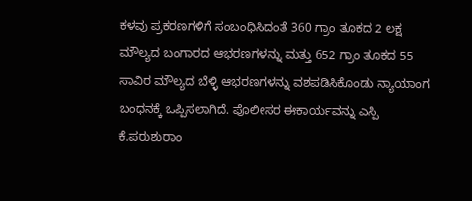ಕಳವು ಪ್ರಕರಣಗಳಿಗೆ ಸಂಬಂಧಿಸಿದಂತೆ 360 ಗ್ರಾಂ ತೂಕದ 2 ಲಕ್ಷ ಮೌಲ್ಯದ ಬಂಗಾರದ ಆಭರಣಗಳನ್ನು ಮತ್ತು 652 ಗ್ರಾಂ ತೂಕದ 55 ಸಾವಿರ ಮೌಲ್ಯದ ಬೆಳ್ಳಿ ಆಭರಣಗಳನ್ನು ವಶಪಡಿಸಿಕೊಂಡು ನ್ಯಾಯಾಂಗ ಬಂಧನಕ್ಕೆ ಒಪ್ಪಿಸಲಾಗಿದೆ. ಪೊಲೀಸರ ಈಕಾರ್ಯವನ್ನು ಎಸ್ಪಿ ಕೆ.ಪರುಶುರಾಂ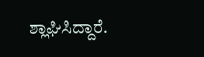ಶ್ಲಾಘಿಸಿದ್ದಾರೆ.